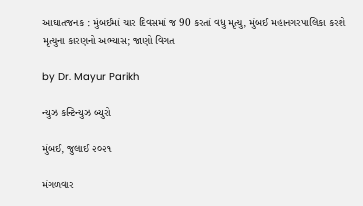આઘાતજનક : મુંબઈમાં ચાર દિવસમાં જ 90 કરતાં વધુ મૃત્યુ, મુંબઈ મહાનગરપાલિકા કરશે મૃત્યુના કારણનો અભ્યાસ; જાણો વિગત

by Dr. Mayur Parikh

ન્યુઝ કન્ટિન્યુઝ બ્યુરો

મુંબઈ, જુલાઈ ૨૦૨૧

મંગળવાર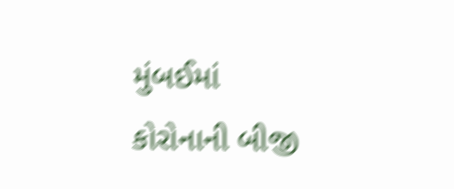મુંબઈમાં કોરોનાની બીજી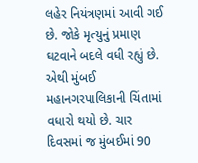લહેર નિયંત્રણમાં આવી ગઈ છે. જોકે મૃત્યુનું પ્રમાણ ઘટવાને બદલે વધી રહ્યું છે. એથી મુંબઈ મહાનગરપાલિકાની ચિંતામાં વધારો થયો છે. ચાર દિવસમાં જ મુંબઈમાં 90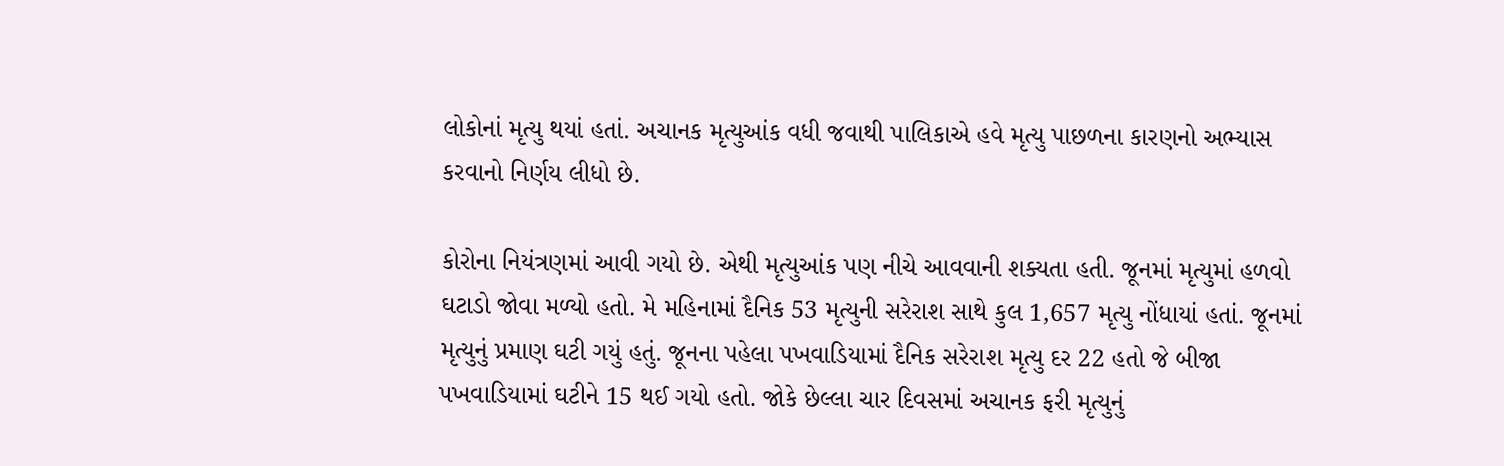લોકોનાં મૃત્યુ થયાં હતાં. અચાનક મૃત્યુઆંક વધી જવાથી પાલિકાએ હવે મૃત્યુ પાછળના કારણનો અભ્યાસ કરવાનો નિર્ણય લીધો છે.

કોરોના નિયંત્રણમાં આવી ગયો છે. એથી મૃત્યુઆંક પણ નીચે આવવાની શક્યતા હતી. જૂનમાં મૃત્યુમાં હળવો ઘટાડો જોવા મળ્યો હતો. મે મહિનામાં દૈનિક 53 મૃત્યુની સરેરાશ સાથે કુલ 1,657 મૃત્યુ નોંધાયાં હતાં. જૂનમાં મૃત્યુનું પ્રમાણ ઘટી ગયું હતું. જૂનના પહેલા પખવાડિયામાં દૈનિક સરેરાશ મૃત્યુ દર 22 હતો જે બીજા પખવાડિયામાં ઘટીને 15 થઈ ગયો હતો. જોકે છેલ્લા ચાર દિવસમાં અચાનક ફરી મૃત્યુનું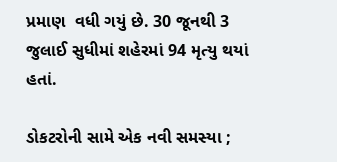પ્રમાણ  વધી ગયું છે. 30 જૂનથી 3 જુલાઈ સુધીમાં શહેરમાં 94 મૃત્યુ થયાં હતાં.

ડોકટરોની સામે એક નવી સમસ્યા ;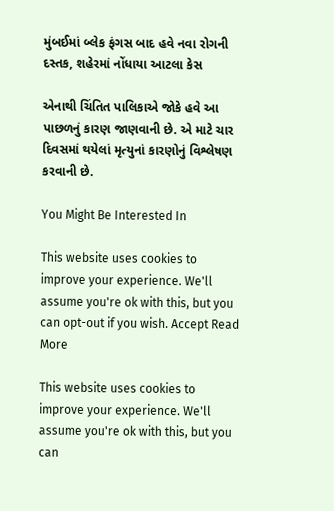મુંબઈમાં બ્લેક ફંગસ બાદ હવે નવા રોગની દસ્તક, શહેરમાં નોંધાયા આટલા કેસ

એનાથી ચિંતિત પાલિકાએ જોકે હવે આ પાછળનું કારણ જાણવાની છે. એ માટે ચાર દિવસમાં થયેલાં મૃત્યુનાં કારણોનું વિશ્લેષણ કરવાની છે.

You Might Be Interested In

This website uses cookies to improve your experience. We'll assume you're ok with this, but you can opt-out if you wish. Accept Read More

This website uses cookies to improve your experience. We'll assume you're ok with this, but you can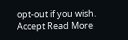opt-out if you wish. Accept Read More